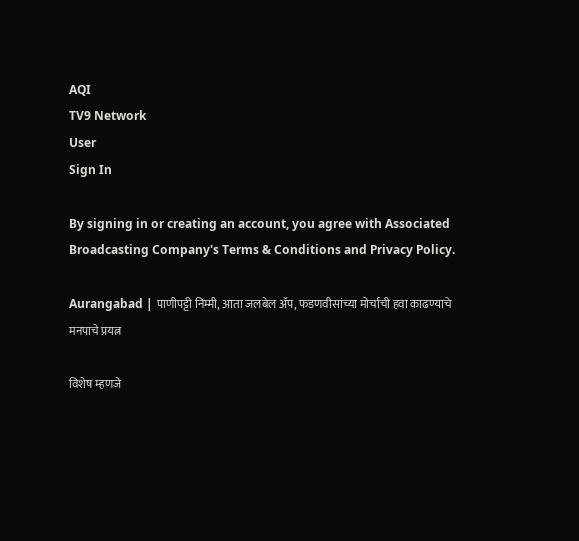AQI
TV9 Network
User
Sign In

By signing in or creating an account, you agree with Associated Broadcasting Company's Terms & Conditions and Privacy Policy.

Aurangabad | पाणीपट्टी निम्मी, आता जलबेल अ‍ॅप, फडणवीसांच्या मोर्चाची हवा काढण्याचे मनपाचे प्रयत्न

विशेष म्हणजे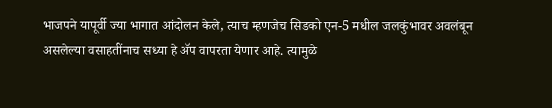भाजपने यापूर्वी ज्या भागात आंदोलन केले, त्याच म्हणजेच सिडको एन-5 मधील जलकुंभावर अवलंबून असलेल्या वसाहतींनाच सध्या हे अ‍ॅप वापरता येणार आहे. त्यामुळे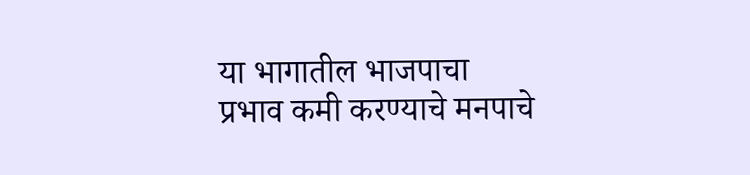या भागातील भाजपाचा प्रभाव कमी करण्याचे मनपाचे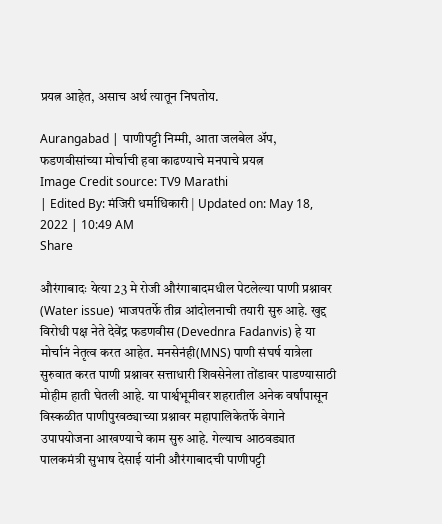प्रयत्न आहेत, असाच अर्थ त्यातून निघतोय.

Aurangabad | पाणीपट्टी निम्मी, आता जलबेल अ‍ॅप, फडणवीसांच्या मोर्चाची हवा काढण्याचे मनपाचे प्रयत्न
Image Credit source: TV9 Marathi
| Edited By: मंजिरी धर्माधिकारी | Updated on: May 18, 2022 | 10:49 AM
Share

औरंगाबादः येत्या 23 मे रोजी औरंगाबादमधील पेटलेल्या पाणी प्रश्नावर (Water issue) भाजपतर्फे तीव्र आंदोलनाची तयारी सुरु आहे. खुद्द विरोधी पक्ष नेते देवेंद्र फडणवीस (Devednra Fadanvis) हे या मोर्चानं नेतृत्व करत आहेत. मनसेनंही(MNS) पाणी संघर्ष यात्रेला सुरुवात करत पाणी प्रश्नावर सत्ताधारी शिवसेनेला तोंडावर पाडण्यासाठी मोहीम हाती घेतली आहे. या पार्श्वभूमीवर शहरातील अनेक वर्षांपासून विस्कळीत पाणीपुरवठ्याच्या प्रश्नावर महापालिकेतर्फे वेगाने उपापयोजना आखण्याचे काम सुरु आहे. गेल्याच आठवड्यात पालकमंत्री सुभाष देसाई यांनी औरंगाबादची पाणीपट्टी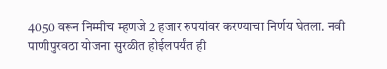4050 वरून निम्मीच म्हणजे 2 हजार रुपयांवर करण्याचा निर्णय घेतला. नवी पाणीपुरवठा योजना सुरळीत होईलपर्यंत ही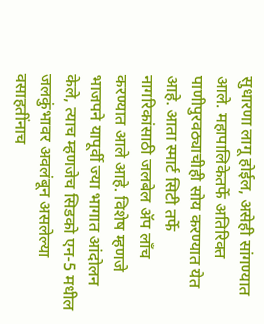सुधारणा लागू होईल, असेही सांगण्यात आले. महापालिकेतर्फे अतिरिक्त पाणीपुरवठ्याचीही सोय करण्यात येत आहे. आता स्मार्ट सिटी तर्फे नागरिकांसाठी जलबेल ॲप लाँच करण्यात आले आहे. विशेष म्हणजे भाजपने यापूर्वी ज्या भागात आंदोलन केले, त्याच म्हणजेच सिडको एन-5 मधील जलकुंभावर अवलंबून असलेल्या वसाहतींनाच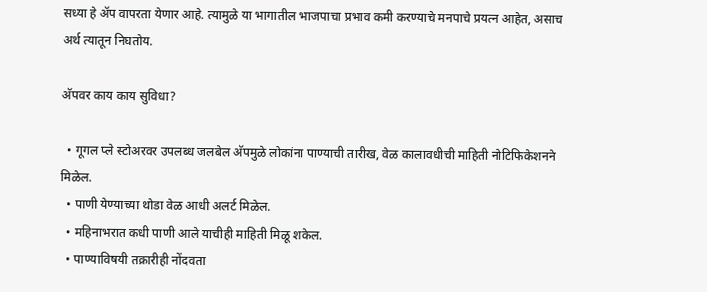सध्या हे अ‍ॅप वापरता येणार आहे. त्यामुळे या भागातील भाजपाचा प्रभाव कमी करण्याचे मनपाचे प्रयत्न आहेत, असाच अर्थ त्यातून निघतोय.

अ‍ॅपवर काय काय सुविधा?

  • गूगल प्ले स्टोअरवर उपलब्ध जलबेल अ‍ॅपमुळे लोकांना पाण्याची तारीख, वेळ कालावधीची माहिती नोटिफिकेशनने मिळेल.
  • पाणी येण्याच्या थोडा वेळ आधी अलर्ट मिळेल.
  • महिनाभरात कधी पाणी आले याचीही माहिती मिळू शकेल.
  • पाण्याविषयी तक्रारीही नोंदवता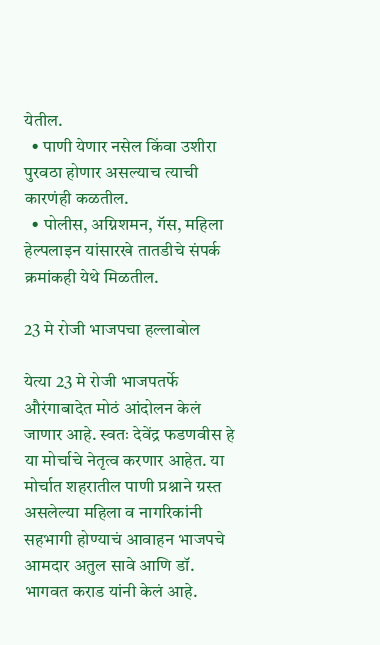येतील.
  • पाणी येणार नसेल किंवा उशीरा पुरवठा होणार असल्याच त्याची कारणंही कळतील.
  • पोलीस, अग्निशमन, गॅस, महिला हेल्पलाइन यांसारखे तातडीचे संपर्क क्रमांकही येथे मिळतील.

23 मे रोजी भाजपचा हल्लाबोल

येत्या 23 मे रोजी भाजपतर्फे औरंगाबादेत मोठं आंदोलन केलं जाणार आहे. स्वतः देवेंद्र फडणवीस हे या मोर्चाचे नेतृत्व करणार आहेत. या मोर्चात शहरातील पाणी प्रश्नाने ग्रस्त असलेल्या महिला व नागरिकांनी सहभागी होण्याचं आवाहन भाजपचे आमदार अतुल सावे आणि डॉ. भागवत कराड यांनी केलं आहे.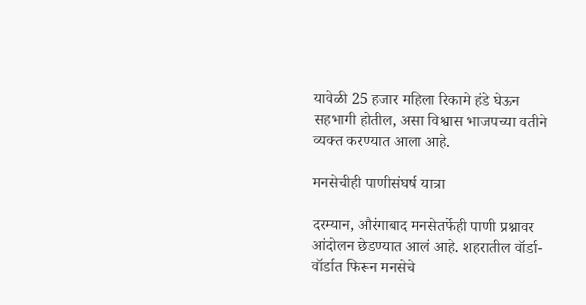यावेळी 25 हजार महिला रिकामे हंडे घेऊन सहभागी होतील, असा विश्वास भाजपच्या वतीने व्यक्त करण्यात आला आहे.

मनसेचीही पाणीसंघर्ष यात्रा

दरम्यान, औरंगाबाद मनसेतर्फेही पाणी प्रश्नावर आंदोलन छेडण्यात आलं आहे. शहरातील वॉर्डा-वॉर्डात फिरून मनसेचे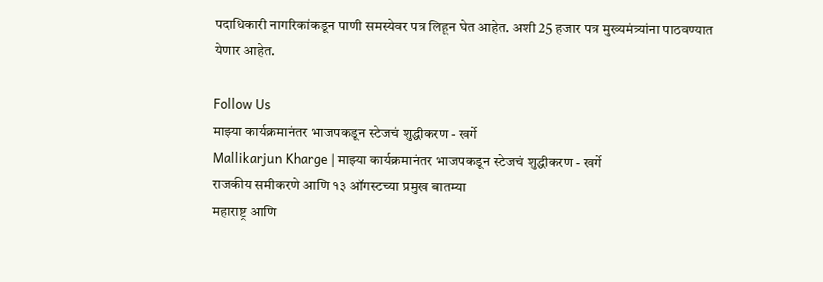पदाधिकारी नागरिकांकडून पाणी समस्येवर पत्र लिहून घेत आहेत. अशी 25 हजार पत्र मुख्यमंत्र्यांना पाठवण्यात येणार आहेत.

Follow Us
माझ्या कार्यक्रमानंतर भाजपकडून स्टेजचं शुद्धीकरण - खर्गे
Mallikarjun Kharge | माझ्या कार्यक्रमानंतर भाजपकडून स्टेजचं शुद्धीकरण - खर्गे
राजकीय समीकरणे आणि १३ ऑगस्टच्या प्रमुख बातम्या
महाराष्ट्र आणि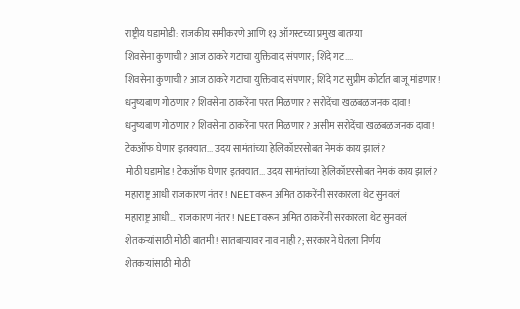राष्ट्रीय घडामोडी: राजकीय समीकरणे आणि १३ ऑगस्टच्या प्रमुख बातम्या
शिवसेना कुणाची? आज ठाकरे गटाचा युक्तिवाद संपणार; शिंदे गट....
शिवसेना कुणाची? आज ठाकरे गटाचा युक्तिवाद संपणार; शिंदे गट सुप्रीम कोर्टात बाजू मांडणार!
धनुष्यबाण गोठणार? शिवसेना ठाकरेंना परत मिळणार? सरोदेंचा खळबळजनक दावा!
धनुष्यबाण गोठणार? शिवसेना ठाकरेंना परत मिळणार? असीम सरोदेंचा खळबळजनक दावा!
टेकऑफ घेणार इतक्यात... उदय सामंतांच्या हेलिकॉप्टरसोबत नेमकं काय झालं?
मोठी घडामोड! टेकऑफ घेणार इतक्यात... उदय सामंतांच्या हेलिकॉप्टरसोबत नेमकं काय झालं?
महाराष्ट्र आधी राजकारण नंतर! NEETवरून अमित ठाकरेंनी सरकारला थेट सुनवलं
महाराष्ट्र आधी… राजकारण नंतर! NEETवरून अमित ठाकरेंनी सरकारला थेट सुनवलं
शेतकऱ्यांसाठी मोठी बातमी! सातबाऱ्यावर नाव नाही?; सरकारने घेतला निर्णय
शेतकऱ्यांसाठी मोठी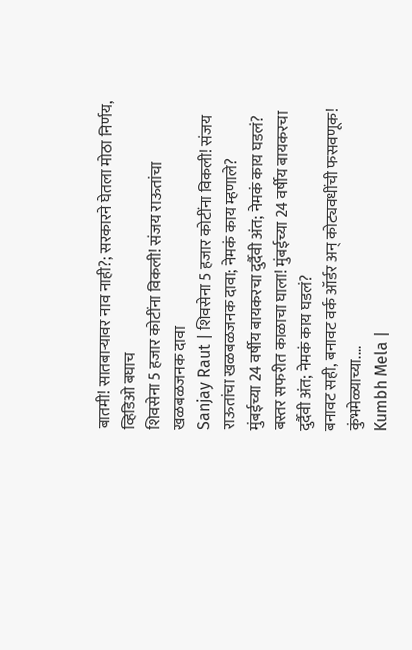बातमी! सातबाऱ्यावर नाव नाही?; सरकारने घेतला मोठा निर्णय, व्हिडिओ बघाच
शिवसेना 5 हजार कोटींना विकली! संजय राऊतांचा खळबळजनक दावा
Sanjay Raut | शिवसेना 5 हजार कोटींना विकली! संजय राऊतांचा खळबळजनक दावा; नेमकं काय म्हणाले?
मुंबईच्या 24 वर्षीय बायकरचा दुर्दैवी अंत; नेमकं काय घडलं?
बस्तर सफरीत काळाचा घाला! मुंबईच्या 24 वर्षीय बायकरचा दुर्दैवी अंत; नेमकं काय घडलं?
बनावट सही, बनावट वर्क ऑर्डर अन् कोट्यवधींची फसवणूक! कुंभमेळ्याच्या....
Kumbh Mela |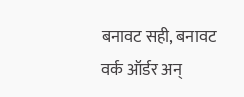बनावट सही, बनावट वर्क ऑर्डर अन्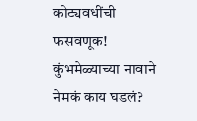कोट्यवधींची फसवणूक! कुंभमेळ्याच्या नावाने नेमकं काय घडलं?